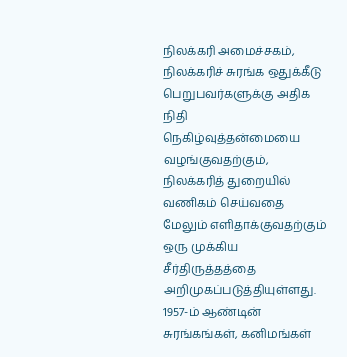நிலக்கரி அமைச்சகம், நிலக்கரிச் சுரங்க ஒதுக்கீடு பெறுபவர்களுக்கு அதிக நிதி நெகிழ்வுத்தன்மையை வழங்குவதற்கும், நிலக்கரித் துறையில் வணிகம் செய்வதை மேலும் எளிதாக்குவதற்கும் ஒரு முக்கிய சீர்திருத்தத்தை அறிமுகப்படுத்தியுள்ளது. 1957-ம் ஆண்டின் சுரங்கங்கள், கனிமங்கள்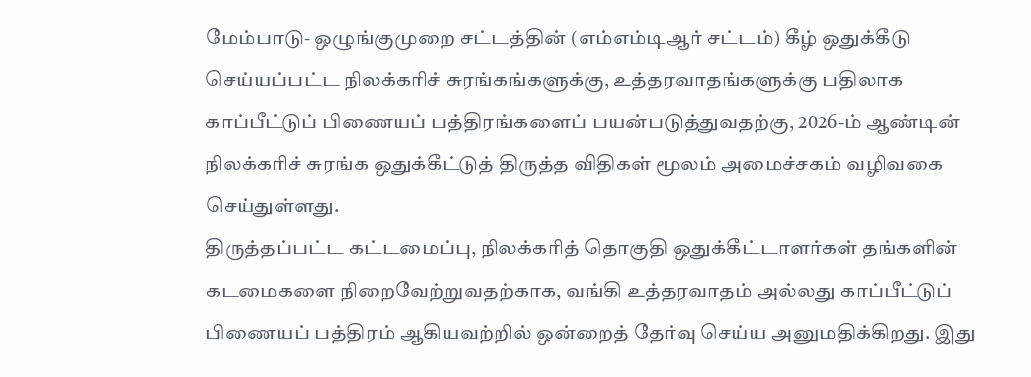மேம்பாடு- ஒழுங்குமுறை சட்டத்தின் (எம்எம்டிஆர் சட்டம்) கீழ் ஒதுக்கீடு செய்யப்பட்ட நிலக்கரிச் சுரங்கங்களுக்கு, உத்தரவாதங்களுக்கு பதிலாக காப்பீட்டுப் பிணையப் பத்திரங்களைப் பயன்படுத்துவதற்கு, 2026-ம் ஆண்டின் நிலக்கரிச் சுரங்க ஒதுக்கீட்டுத் திருத்த விதிகள் மூலம் அமைச்சகம் வழிவகை செய்துள்ளது.
திருத்தப்பட்ட கட்டமைப்பு, நிலக்கரித் தொகுதி ஒதுக்கீட்டாளர்கள் தங்களின் கடமைகளை நிறைவேற்றுவதற்காக, வங்கி உத்தரவாதம் அல்லது காப்பீட்டுப் பிணையப் பத்திரம் ஆகியவற்றில் ஒன்றைத் தேர்வு செய்ய அனுமதிக்கிறது. இது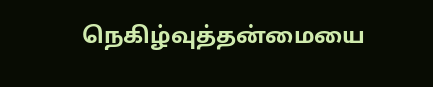நெகிழ்வுத்தன்மையை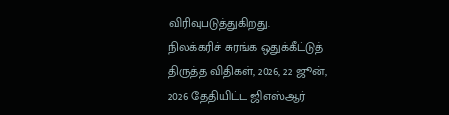விரிவுபடுத்துகிறது.
நிலக்கரிச் சுரங்க ஒதுக்கீட்டுத் திருத்த விதிகள், 2026, 22 ஜூன், 2026 தேதியிட்ட ஜிஎஸ்ஆர்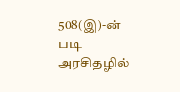508(இ)-ன் படி அரசிதழில்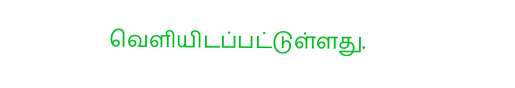வெளியிடப்பட்டுள்ளது.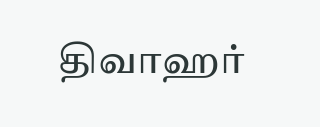திவாஹர்